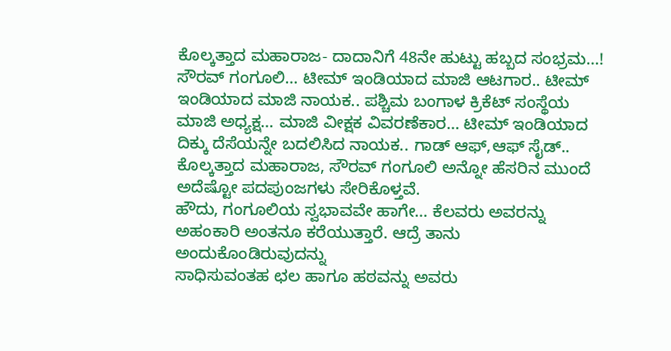ಕೊಲ್ಕತ್ತಾದ ಮಹಾರಾಜ- ದಾದಾನಿಗೆ 48ನೇ ಹುಟ್ಟು ಹಬ್ಬದ ಸಂಭ್ರಮ…!
ಸೌರವ್ ಗಂಗೂಲಿ… ಟೀಮ್ ಇಂಡಿಯಾದ ಮಾಜಿ ಆಟಗಾರ.. ಟೀಮ್ ಇಂಡಿಯಾದ ಮಾಜಿ ನಾಯಕ.. ಪಶ್ಚಿಮ ಬಂಗಾಳ ಕ್ರಿಕೆಟ್ ಸಂಸ್ಥೆಯ ಮಾಜಿ ಅಧ್ಯಕ್ಷ… ಮಾಜಿ ವೀಕ್ಷಕ ವಿವರಣೆಕಾರ… ಟೀಮ್ ಇಂಡಿಯಾದ ದಿಕ್ಕು ದೆಸೆಯನ್ನೇ ಬದಲಿಸಿದ ನಾಯಕ.. ಗಾಡ್ ಆಫ್,ಆಫ್ ಸೈಡ್.. ಕೊಲ್ಕತ್ತಾದ ಮಹಾರಾಜ, ಸೌರವ್ ಗಂಗೂಲಿ ಅನ್ನೋ ಹೆಸರಿನ ಮುಂದೆ ಅದೆಷ್ಟೋ ಪದಪುಂಜಗಳು ಸೇರಿಕೊಳ್ತವೆ.
ಹೌದು, ಗಂಗೂಲಿಯ ಸ್ವಭಾವವೇ ಹಾಗೇ… ಕೆಲವರು ಅವರನ್ನು ಅಹಂಕಾರಿ ಅಂತನೂ ಕರೆಯುತ್ತಾರೆ. ಆದ್ರೆ ತಾನು ಅಂದುಕೊಂಡಿರುವುದನ್ನು
ಸಾಧಿಸುವಂತಹ ಛಲ ಹಾಗೂ ಹಠವನ್ನು ಅವರು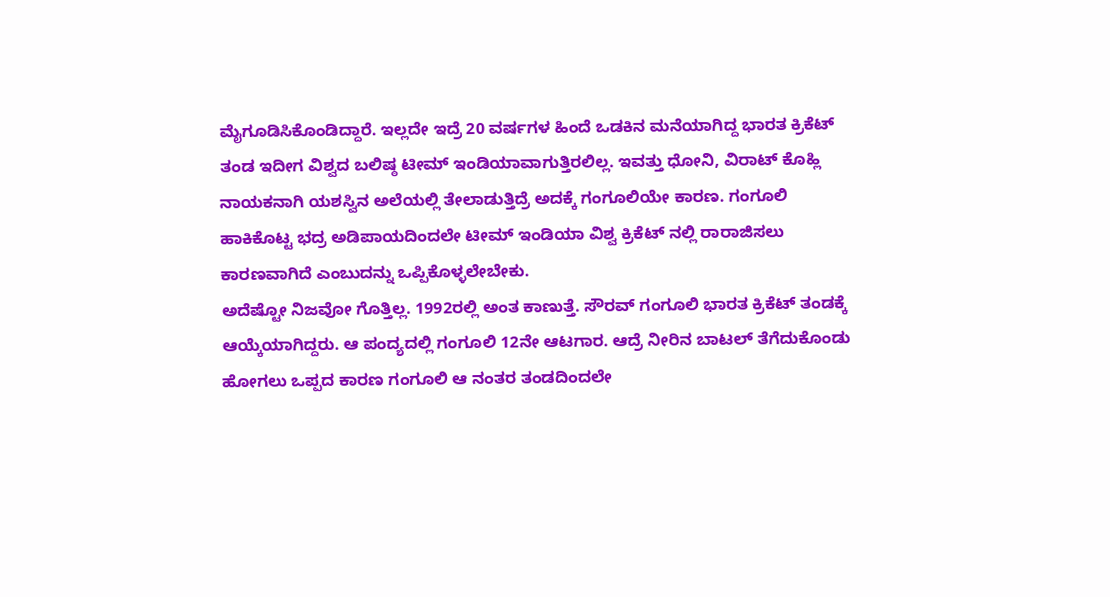ಮೈಗೂಡಿಸಿಕೊಂಡಿದ್ದಾರೆ. ಇಲ್ಲದೇ ಇದ್ರೆ 20 ವರ್ಷಗಳ ಹಿಂದೆ ಒಡಕಿನ ಮನೆಯಾಗಿದ್ದ ಭಾರತ ಕ್ರಿಕೆಟ್ ತಂಡ ಇದೀಗ ವಿಶ್ವದ ಬಲಿಷ್ಠ ಟೀಮ್ ಇಂಡಿಯಾವಾಗುತ್ತಿರಲಿಲ್ಲ. ಇವತ್ತು ಧೋನಿ, ವಿರಾಟ್ ಕೊಹ್ಲಿ ನಾಯಕನಾಗಿ ಯಶಸ್ವಿನ ಅಲೆಯಲ್ಲಿ ತೇಲಾಡುತ್ತಿದ್ರೆ ಅದಕ್ಕೆ ಗಂಗೂಲಿಯೇ ಕಾರಣ. ಗಂಗೂಲಿ ಹಾಕಿಕೊಟ್ಟ ಭದ್ರ ಅಡಿಪಾಯದಿಂದಲೇ ಟೀಮ್ ಇಂಡಿಯಾ ವಿಶ್ವ ಕ್ರಿಕೆಟ್ ನಲ್ಲಿ ರಾರಾಜಿಸಲು ಕಾರಣವಾಗಿದೆ ಎಂಬುದನ್ನು ಒಪ್ಪಿಕೊಳ್ಳಲೇಬೇಕು.
ಅದೆಷ್ಟೋ ನಿಜವೋ ಗೊತ್ತಿಲ್ಲ. 1992ರಲ್ಲಿ ಅಂತ ಕಾಣುತ್ತೆ. ಸೌರವ್ ಗಂಗೂಲಿ ಭಾರತ ಕ್ರಿಕೆಟ್ ತಂಡಕ್ಕೆ ಆಯ್ಕೆಯಾಗಿದ್ದರು. ಆ ಪಂದ್ಯದಲ್ಲಿ ಗಂಗೂಲಿ 12ನೇ ಆಟಗಾರ. ಆದ್ರೆ ನೀರಿನ ಬಾಟಲ್ ತೆಗೆದುಕೊಂಡು ಹೋಗಲು ಒಪ್ಪದ ಕಾರಣ ಗಂಗೂಲಿ ಆ ನಂತರ ತಂಡದಿಂದಲೇ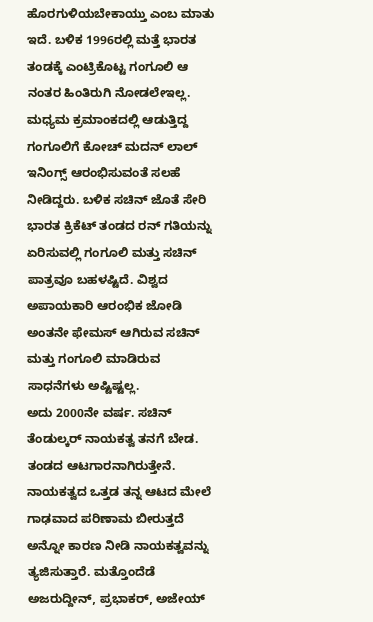ಹೊರಗುಳಿಯಬೇಕಾಯ್ತು ಎಂಬ ಮಾತು ಇದೆ. ಬಳಿಕ 1996ರಲ್ಲಿ ಮತ್ತೆ ಭಾರತ ತಂಡಕ್ಕೆ ಎಂಟ್ರಿಕೊಟ್ಟ ಗಂಗೂಲಿ ಆ ನಂತರ ಹಿಂತಿರುಗಿ ನೋಡಲೇಇಲ್ಲ.
ಮಧ್ಯಮ ಕ್ರಮಾಂಕದಲ್ಲಿ ಆಡುತ್ತಿದ್ದ ಗಂಗೂಲಿಗೆ ಕೋಚ್ ಮದನ್ ಲಾಲ್ ಇನಿಂಗ್ಸ್ ಆರಂಭಿಸುವಂತೆ ಸಲಹೆ ನೀಡಿದ್ದರು. ಬಳಿಕ ಸಚಿನ್ ಜೊತೆ ಸೇರಿ ಭಾರತ ಕ್ರಿಕೆಟ್ ತಂಡದ ರನ್ ಗತಿಯನ್ನು ಏರಿಸುವಲ್ಲಿ ಗಂಗೂಲಿ ಮತ್ತು ಸಚಿನ್ ಪಾತ್ರವೂ ಬಹಳಷ್ಟಿದೆ. ವಿಶ್ವದ ಅಪಾಯಕಾರಿ ಆರಂಭಿಕ ಜೋಡಿ ಅಂತನೇ ಫೇಮಸ್ ಆಗಿರುವ ಸಚಿನ್ ಮತ್ತು ಗಂಗೂಲಿ ಮಾಡಿರುವ ಸಾಧನೆಗಳು ಅಷ್ಟಿಷ್ಟಲ್ಲ.
ಅದು 2000ನೇ ವರ್ಷ. ಸಚಿನ್ ತೆಂಡುಲ್ಕರ್ ನಾಯಕತ್ವ ತನಗೆ ಬೇಡ. ತಂಡದ ಆಟಗಾರನಾಗಿರುತ್ತೇನೆ. ನಾಯಕತ್ವದ ಒತ್ತಡ ತನ್ನ ಆಟದ ಮೇಲೆ ಗಾಢವಾದ ಪರಿಣಾಮ ಬೀರುತ್ತದೆ ಅನ್ನೋ ಕಾರಣ ನೀಡಿ ನಾಯಕತ್ವವನ್ನು ತ್ಯಜಿಸುತ್ತಾರೆ. ಮತ್ತೊಂದೆಡೆ ಅಜರುದ್ದೀನ್, ಪ್ರಭಾಕರ್, ಅಜೇಯ್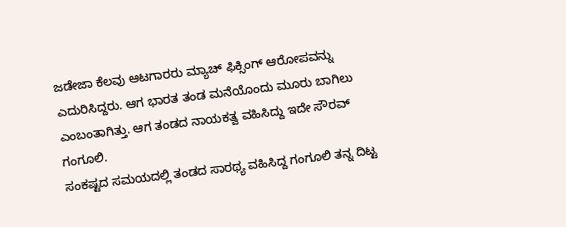ಜಡೇಜಾ ಕೆಲವು ಆಟಗಾರರು ಮ್ಯಾಚ್ ಫಿಕ್ಸಿಂಗ್ ಆರೋಪವನ್ನು ಎದುರಿಸಿದ್ದರು. ಆಗ ಭಾರತ ತಂಡ ಮನೆಯೊಂದು ಮೂರು ಬಾಗಿಲು ಎಂಬಂತಾಗಿತ್ತು. ಆಗ ತಂಡದ ನಾಯಕತ್ವ ವಹಿಸಿದ್ದು ಇದೇ ಸೌರವ್ ಗಂಗೂಲಿ.
ಸಂಕಷ್ಟದ ಸಮಯದಲ್ಲಿ ತಂಡದ ಸಾರಥ್ಯ ವಹಿಸಿದ್ದ ಗಂಗೂಲಿ ತನ್ನ ದಿಟ್ಟ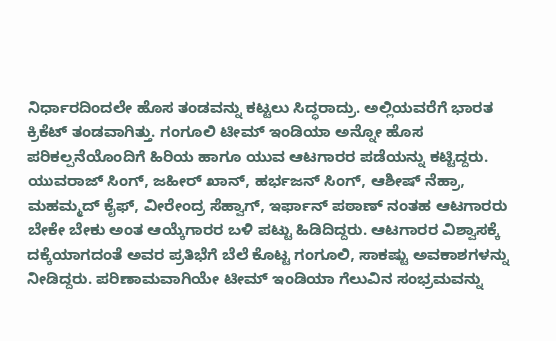ನಿರ್ಧಾರದಿಂದಲೇ ಹೊಸ ತಂಡವನ್ನು ಕಟ್ಟಲು ಸಿದ್ಧರಾದ್ರು. ಅಲ್ಲಿಯವರೆಗೆ ಭಾರತ ಕ್ರಿಕೆಟ್ ತಂಡವಾಗಿತ್ತು. ಗಂಗೂಲಿ ಟೀಮ್ ಇಂಡಿಯಾ ಅನ್ನೋ ಹೊಸ ಪರಿಕಲ್ಪನೆಯೊಂದಿಗೆ ಹಿರಿಯ ಹಾಗೂ ಯುವ ಆಟಗಾರರ ಪಡೆಯನ್ನು ಕಟ್ಟಿದ್ದರು. ಯುವರಾಜ್ ಸಿಂಗ್, ಜಹೀರ್ ಖಾನ್, ಹರ್ಭಜನ್ ಸಿಂಗ್, ಆಶೀಷ್ ನೆಹ್ರಾ, ಮಹಮ್ಮದ್ ಕೈಫ್, ವೀರೇಂದ್ರ ಸೆಹ್ವಾಗ್, ಇರ್ಫಾನ್ ಪಠಾಣ್ ನಂತಹ ಆಟಗಾರರು ಬೇಕೇ ಬೇಕು ಅಂತ ಆಯ್ಕೆಗಾರರ ಬಳಿ ಪಟ್ಟು ಹಿಡಿದಿದ್ದರು. ಆಟಗಾರರ ವಿಶ್ವಾಸಕ್ಕೆ ದಕ್ಕೆಯಾಗದಂತೆ ಅವರ ಪ್ರತಿಭೆಗೆ ಬೆಲೆ ಕೊಟ್ಟ ಗಂಗೂಲಿ, ಸಾಕಷ್ಟು ಅವಕಾಶಗಳನ್ನು ನೀಡಿದ್ದರು. ಪರಿಣಾಮವಾಗಿಯೇ ಟೀಮ್ ಇಂಡಿಯಾ ಗೆಲುವಿನ ಸಂಭ್ರಮವನ್ನು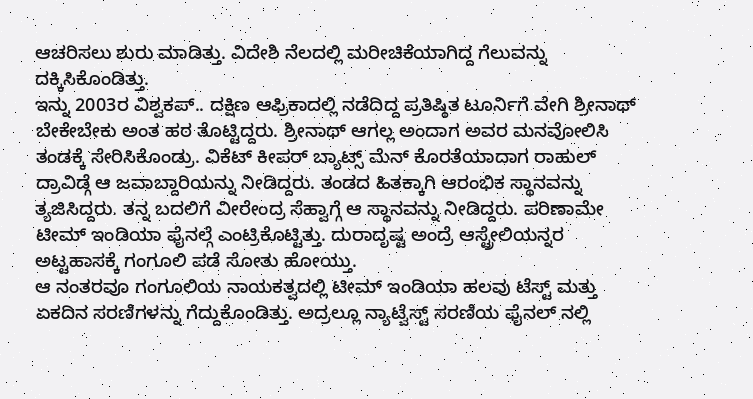ಆಚರಿಸಲು ಶುರು ಮಾಡಿತ್ತು. ವಿದೇಶಿ ನೆಲದಲ್ಲಿ ಮರೀಚಿಕೆಯಾಗಿದ್ದ ಗೆಲುವನ್ನು ದಕ್ಕಿಸಿಕೊಂಡಿತ್ತು.
ಇನ್ನು 2003ರ ವಿಶ್ವಕಪ್.. ದಕ್ಷಿಣ ಆಫ್ರಿಕಾದಲ್ಲಿ ನಡೆದಿದ್ದ ಪ್ರತಿಷ್ಠಿತ ಟೂರ್ನಿಗೆ ವೇಗಿ ಶ್ರೀನಾಥ್ ಬೇಕೇಬೇಕು ಅಂತ ಹಠ ತೊಟ್ಟಿದ್ದರು. ಶ್ರೀನಾಥ್ ಆಗಲ್ಲ ಅಂದಾಗ ಅವರ ಮನವೋಲಿಸಿ ತಂಡಕ್ಕೆ ಸೇರಿಸಿಕೊಂಡ್ರು. ವಿಕೆಟ್ ಕೀಪರ್ ಬ್ಯಾಟ್ಸ್ ಮೆನ್ ಕೊರತೆಯಾದಾಗ ರಾಹುಲ್ ದ್ರಾವಿಡ್ಗೆ ಆ ಜವಾಬ್ದಾರಿಯನ್ನು ನೀಡಿದ್ದರು. ತಂಡದ ಹಿತಕ್ಕಾಗಿ ಆರಂಭಿಕ ಸ್ಥಾನವನ್ನು ತ್ಯಜಿಸಿದ್ದರು. ತನ್ನ ಬದಲಿಗೆ ವೀರೇಂದ್ರ ಸೆಹ್ವಾಗ್ಗೆ ಆ ಸ್ಥಾನವನ್ನು ನೀಡಿದ್ದರು. ಪರಿಣಾಮೇ ಟೀಮ್ ಇಂಡಿಯಾ ಫೈನಲ್ಗೆ ಎಂಟ್ರಿಕೊಟ್ಟಿತ್ತು. ದುರಾದೃಷ್ಟ ಅಂದ್ರೆ ಆಸ್ಟ್ರೇಲಿಯನ್ನರ ಅಟ್ಟಹಾಸಕ್ಕೆ ಗಂಗೂಲಿ ಪಡೆ ಸೋತು ಹೋಯ್ತು.
ಆ ನಂತರವೂ ಗಂಗೂಲಿಯ ನಾಯಕತ್ವದಲ್ಲಿ ಟೀಮ್ ಇಂಡಿಯಾ ಹಲವು ಟೆಸ್ಟ್ ಮತ್ತು ಏಕದಿನ ಸರಣಿಗಳನ್ನು ಗೆದ್ದುಕೊಂಡಿತ್ತು. ಅದ್ರಲ್ಲೂ ನ್ಯಾಟ್ವೆಸ್ಟ್ ಸರಣಿಯ ಫೈನಲ್ ನಲ್ಲಿ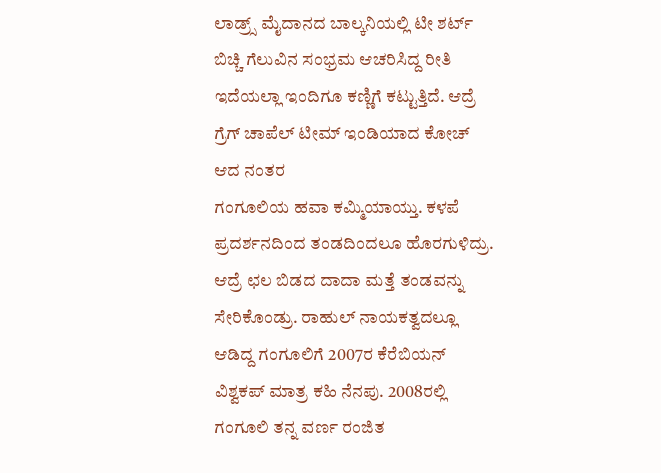ಲಾಡ್ರ್ಸ್ ಮೈದಾನದ ಬಾಲ್ಕನಿಯಲ್ಲಿ ಟೀ ಶರ್ಟ್ ಬಿಚ್ಚಿ ಗೆಲುವಿನ ಸಂಭ್ರಮ ಆಚರಿಸಿದ್ದ ರೀತಿ ಇದೆಯಲ್ಲಾ ಇಂದಿಗೂ ಕಣ್ಣಿಗೆ ಕಟ್ಟುತ್ತಿದೆ. ಆದ್ರೆ ಗ್ರೆಗ್ ಚಾಪೆಲ್ ಟೀಮ್ ಇಂಡಿಯಾದ ಕೋಚ್ ಆದ ನಂತರ
ಗಂಗೂಲಿಯ ಹವಾ ಕಮ್ಮಿಯಾಯ್ತು. ಕಳಪೆ ಪ್ರದರ್ಶನದಿಂದ ತಂಡದಿಂದಲೂ ಹೊರಗುಳಿದ್ರು. ಆದ್ರೆ ಛಲ ಬಿಡದ ದಾದಾ ಮತ್ತೆ ತಂಡವನ್ನು ಸೇರಿಕೊಂಡ್ರು. ರಾಹುಲ್ ನಾಯಕತ್ವದಲ್ಲೂ ಆಡಿದ್ದ ಗಂಗೂಲಿಗೆ 2007ರ ಕೆರೆಬಿಯನ್ ವಿಶ್ವಕಪ್ ಮಾತ್ರ ಕಹಿ ನೆನಪು. 2008ರಲ್ಲಿ ಗಂಗೂಲಿ ತನ್ನ ವರ್ಣ ರಂಜಿತ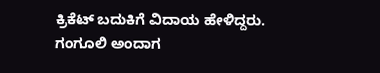ಕ್ರಿಕೆಟ್ ಬದುಕಿಗೆ ವಿದಾಯ ಹೇಳಿದ್ದರು.
ಗಂಗೂಲಿ ಅಂದಾಗ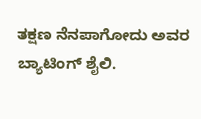ತಕ್ಷಣ ನೆನಪಾಗೋದು ಅವರ
ಬ್ಯಾಟಿಂಗ್ ಶೈಲಿ.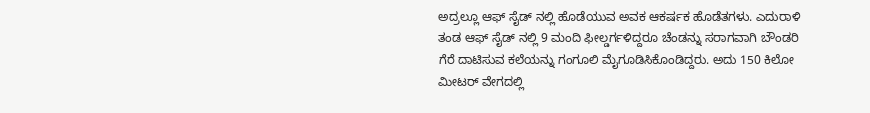ಅದ್ರಲ್ಲೂ ಆಫ್ ಸೈಡ್ ನಲ್ಲಿ ಹೊಡೆಯುವ ಅವಕ ಆಕರ್ಷಕ ಹೊಡೆತಗಳು. ಎದುರಾಳಿ ತಂಡ ಆಫ್ ಸೈಡ್ ನಲ್ಲಿ 9 ಮಂದಿ ಫೀಲ್ಡರ್ಗಳಿದ್ದರೂ ಚೆಂಡನ್ನು ಸರಾಗವಾಗಿ ಬೌಂಡರಿ ಗೆರೆ ದಾಟಿಸುವ ಕಲೆಯನ್ನು ಗಂಗೂಲಿ ಮೈಗೂಡಿಸಿಕೊಂಡಿದ್ದರು. ಅದು 150 ಕಿಲೋ ಮೀಟರ್ ವೇಗದಲ್ಲಿ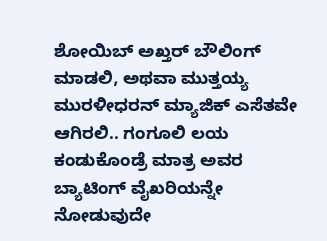ಶೋಯಿಬ್ ಅಖ್ತರ್ ಬೌಲಿಂಗ್ ಮಾಡಲಿ, ಅಥವಾ ಮುತ್ತಯ್ಯ ಮುರಳೀಧರನ್ ಮ್ಯಾಜಿಕ್ ಎಸೆತವೇ ಆಗಿರಲಿ.. ಗಂಗೂಲಿ ಲಯ ಕಂಡುಕೊಂಡ್ರೆ ಮಾತ್ರ ಅವರ ಬ್ಯಾಟಿಂಗ್ ವೈಖರಿಯನ್ನೇ ನೋಡುವುದೇ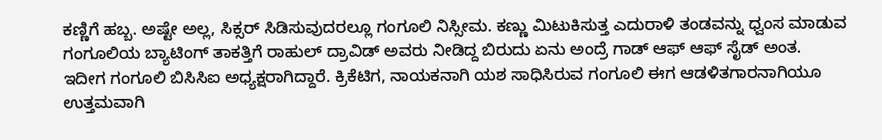ಕಣ್ಣಿಗೆ ಹಬ್ಬ. ಅಷ್ಟೇ ಅಲ್ಲ, ಸಿಕ್ಸರ್ ಸಿಡಿಸುವುದರಲ್ಲೂ ಗಂಗೂಲಿ ನಿಸ್ಸೀಮ. ಕಣ್ಣು ಮಿಟುಕಿಸುತ್ತ ಎದುರಾಳಿ ತಂಡವನ್ನು ಧ್ವಂಸ ಮಾಡುವ ಗಂಗೂಲಿಯ ಬ್ಯಾಟಿಂಗ್ ತಾಕತ್ತಿಗೆ ರಾಹುಲ್ ದ್ರಾವಿಡ್ ಅವರು ನೀಡಿದ್ದ ಬಿರುದು ಏನು ಅಂದ್ರೆ ಗಾಡ್ ಆಫ್ ಆಫ್ ಸೈಡ್ ಅಂತ.
ಇದೀಗ ಗಂಗೂಲಿ ಬಿಸಿಸಿಐ ಅಧ್ಯಕ್ಷರಾಗಿದ್ದಾರೆ. ಕ್ರಿಕೆಟಿಗ, ನಾಯಕನಾಗಿ ಯಶ ಸಾಧಿಸಿರುವ ಗಂಗೂಲಿ ಈಗ ಆಡಳಿತಗಾರನಾಗಿಯೂ ಉತ್ತಮವಾಗಿ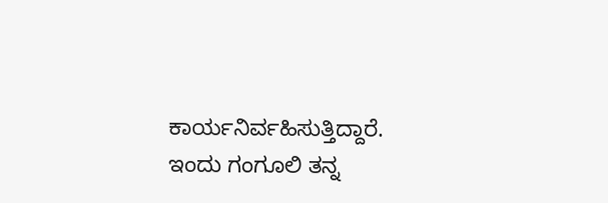ಕಾರ್ಯನಿರ್ವಹಿಸುತ್ತಿದ್ದಾರೆ. ಇಂದು ಗಂಗೂಲಿ ತನ್ನ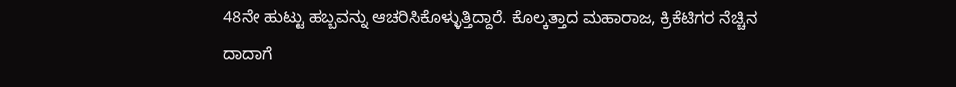48ನೇ ಹುಟ್ಟು ಹಬ್ಬವನ್ನು ಆಚರಿಸಿಕೊಳ್ಳುತ್ತಿದ್ದಾರೆ. ಕೊಲ್ಕತ್ತಾದ ಮಹಾರಾಜ, ಕ್ರಿಕೆಟಿಗರ ನೆಚ್ಚಿನ ದಾದಾಗೆ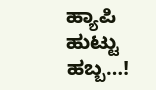ಹ್ಯಾಪಿ ಹುಟ್ಟು ಹಬ್ಬ…!